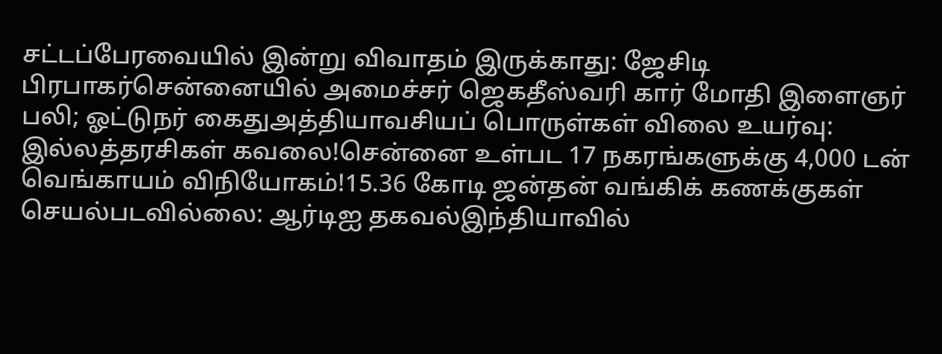சட்டப்பேரவையில் இன்று விவாதம் இருக்காது: ஜேசிடி பிரபாகர்சென்னையில் அமைச்சர் ஜெகதீஸ்வரி கார் மோதி இளைஞர் பலி; ஓட்டுநர் கைதுஅத்தியாவசியப் பொருள்கள் விலை உயர்வு: இல்லத்தரசிகள் கவலை!சென்னை உள்பட 17 நகரங்களுக்கு 4,000 டன் வெங்காயம் விநியோகம்!15.36 கோடி ஜன்தன் வங்கிக் கணக்குகள் செயல்படவில்லை: ஆர்டிஐ தகவல்இந்தியாவில்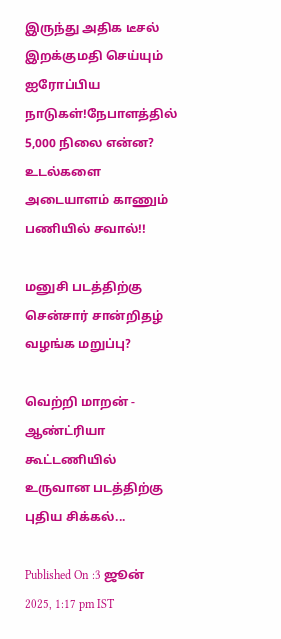இருந்து அதிக டீசல் இறக்குமதி செய்யும் ஐரோப்பிய நாடுகள்!நேபாளத்தில் 5,000 நிலை என்ன? உடல்களை அடையாளம் காணும் பணியில் சவால்!!

மனுசி படத்திற்கு சென்சார் சான்றிதழ் வழங்க மறுப்பு?

வெற்றி மாறன் - ஆண்ட்ரியா கூட்டணியில் உருவான படத்திற்கு புதிய சிக்கல்...

Published On :3 ஜூன் 2025, 1:17 pm IST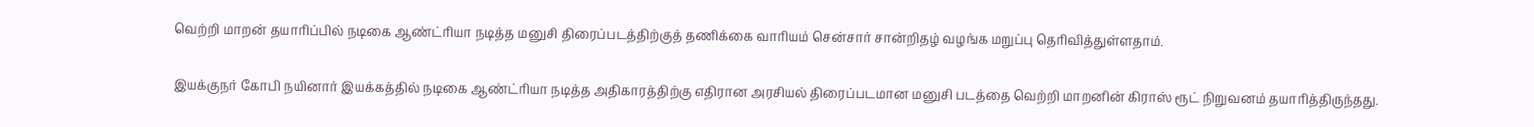வெற்றி மாறன் தயாரிப்பில் நடிகை ஆண்ட்ரியா நடித்த மனுசி திரைப்படத்திற்குத் தணிக்கை வாரியம் சென்சார் சான்றிதழ் வழங்க மறுப்பு தெரிவித்துள்ளதாம்.

இயக்குநர் கோபி நயினார் இயக்கத்தில் நடிகை ஆண்ட்ரியா நடித்த அதிகாரத்திற்கு எதிரான அரசியல் திரைப்படமான மனுசி படத்தை வெற்றி மாறனின் கிராஸ் ரூட் நிறுவனம் தயாரித்திருந்தது.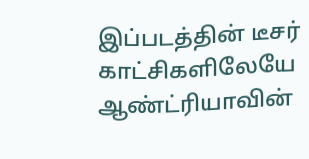இப்படத்தின் டீசர் காட்சிகளிலேயே ஆண்ட்ரியாவின்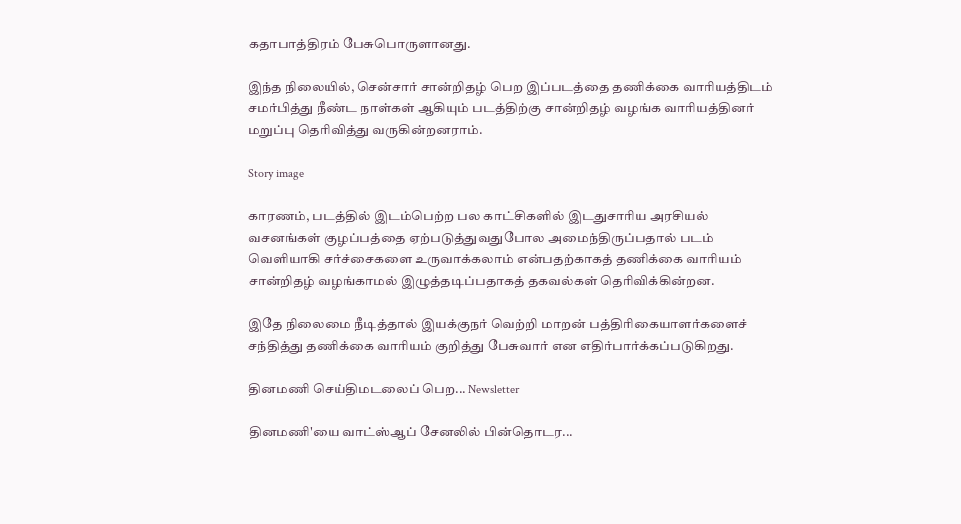கதாபாத்திரம் பேசுபொருளானது.

இந்த நிலையில், சென்சார் சான்றிதழ் பெற இப்படத்தை தணிக்கை வாரியத்திடம் சமர்பித்து நீண்ட நாள்கள் ஆகியும் படத்திற்கு சான்றிதழ் வழங்க வாரியத்தினர் மறுப்பு தெரிவித்து வருகின்றனராம்.

Story image

காரணம், படத்தில் இடம்பெற்ற பல காட்சிகளில் இடதுசாரிய அரசியல் வசனங்கள் குழப்பத்தை ஏற்படுத்துவதுபோல அமைந்திருப்பதால் படம் வெளியாகி சர்ச்சைகளை உருவாக்கலாம் என்பதற்காகத் தணிக்கை வாரியம் சான்றிதழ் வழங்காமல் இழுத்தடிப்பதாகத் தகவல்கள் தெரிவிக்கின்றன.

இதே நிலைமை நீடித்தால் இயக்குநர் வெற்றி மாறன் பத்திரிகையாளர்களைச் சந்தித்து தணிக்கை வாரியம் குறித்து பேசுவார் என எதிர்பார்க்கப்படுகிறது.

தினமணி செய்திமடலைப் பெற... Newsletter

தினமணி'யை வாட்ஸ்ஆப் சேனலில் பின்தொடர...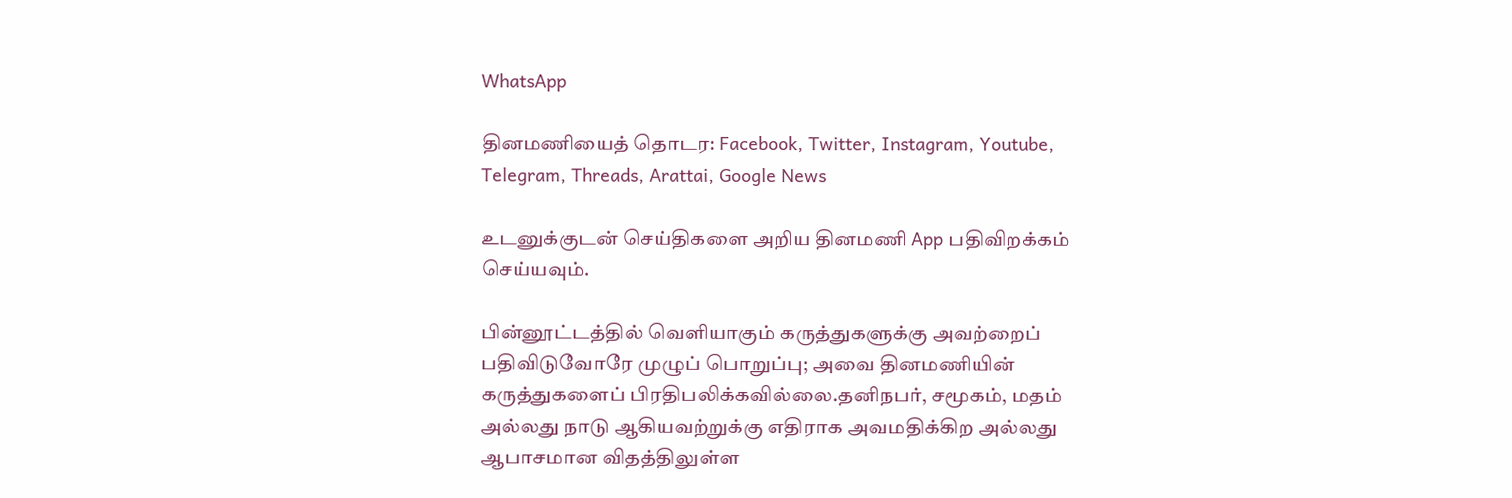WhatsApp

தினமணியைத் தொடர: Facebook, Twitter, Instagram, Youtube, Telegram, Threads, Arattai, Google News

உடனுக்குடன் செய்திகளை அறிய தினமணி App பதிவிறக்கம் செய்யவும்.

பின்னூட்டத்தில் வெளியாகும் கருத்துகளுக்கு அவற்றைப் பதிவிடுவோரே முழுப் பொறுப்பு; அவை தினமணியின் கருத்துகளைப் பிரதிபலிக்கவில்லை.தனிநபர், சமூகம், மதம் அல்லது நாடு ஆகியவற்றுக்கு எதிராக அவமதிக்கிற அல்லது ஆபாசமான விதத்திலுள்ள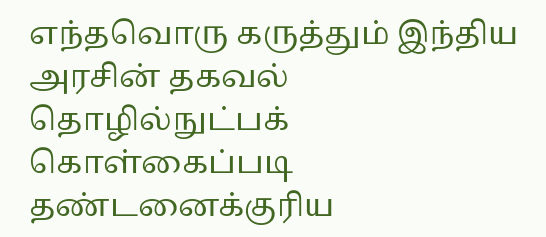எந்தவொரு கருத்தும் இந்திய அரசின் தகவல் தொழில்நுட்பக் கொள்கைப்படி தண்டனைக்குரிய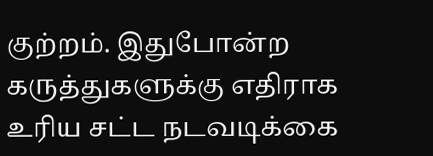குற்றம். இதுபோன்ற கருத்துகளுக்கு எதிராக உரிய சட்ட நடவடிக்கை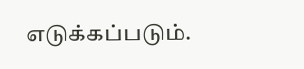எடுக்கப்படும்.